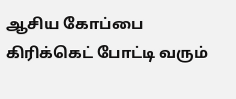ஆசிய கோப்பை கிரிக்கெட் போட்டி வரும்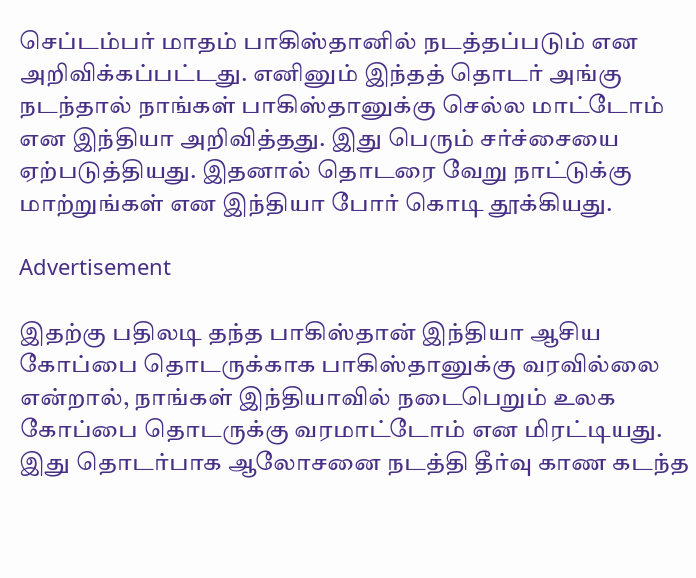செப்டம்பர் மாதம் பாகிஸ்தானில் நடத்தப்படும் என அறிவிக்கப்பட்டது. எனினும் இந்தத் தொடர் அங்கு நடந்தால் நாங்கள் பாகிஸ்தானுக்கு செல்ல மாட்டோம் என இந்தியா அறிவித்தது. இது பெரும் சர்ச்சையை ஏற்படுத்தியது. இதனால் தொடரை வேறு நாட்டுக்கு மாற்றுங்கள் என இந்தியா போர் கொடி தூக்கியது.

Advertisement

இதற்கு பதிலடி தந்த பாகிஸ்தான் இந்தியா ஆசிய கோப்பை தொடருக்காக பாகிஸ்தானுக்கு வரவில்லை என்றால், நாங்கள் இந்தியாவில் நடைபெறும் உலக கோப்பை தொடருக்கு வரமாட்டோம் என மிரட்டியது. இது தொடர்பாக ஆலோசனை நடத்தி தீர்வு காண கடந்த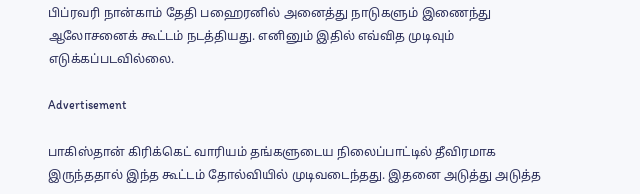பிப்ரவரி நான்காம் தேதி பஹைரனில் அனைத்து நாடுகளும் இணைந்து ஆலோசனைக் கூட்டம் நடத்தியது. எனினும் இதில் எவ்வித முடிவும் எடுக்கப்படவில்லை.

Advertisement

பாகிஸ்தான் கிரிக்கெட் வாரியம் தங்களுடைய நிலைப்பாட்டில் தீவிரமாக இருந்ததால் இந்த கூட்டம் தோல்வியில் முடிவடைந்தது. இதனை அடுத்து அடுத்த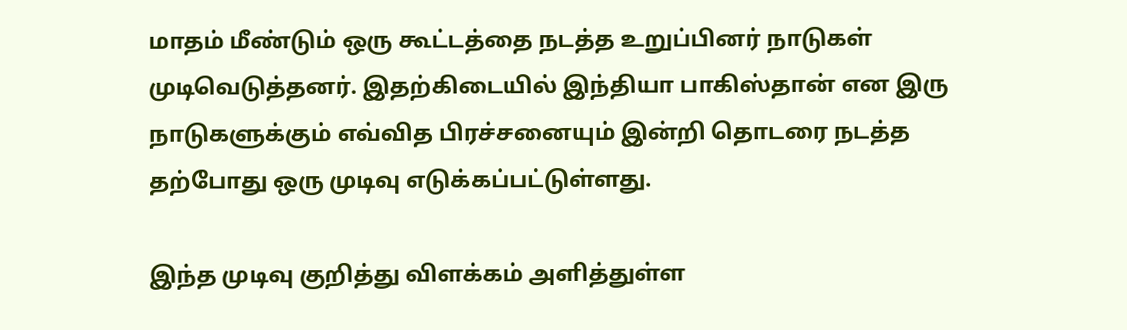மாதம் மீண்டும் ஒரு கூட்டத்தை நடத்த உறுப்பினர் நாடுகள் முடிவெடுத்தனர். இதற்கிடையில் இந்தியா பாகிஸ்தான் என இரு நாடுகளுக்கும் எவ்வித பிரச்சனையும் இன்றி தொடரை நடத்த தற்போது ஒரு முடிவு எடுக்கப்பட்டுள்ளது.

இந்த முடிவு குறித்து விளக்கம் அளித்துள்ள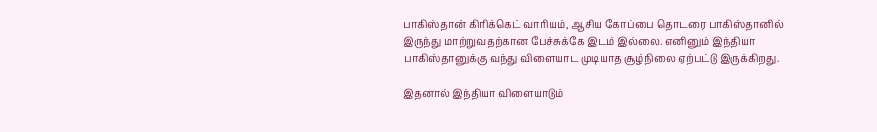பாகிஸ்தான் கிரிக்கெட் வாரியம், ஆசிய கோப்பை தொடரை பாகிஸ்தானில் இருந்து மாற்றுவதற்கான பேச்சுக்கே இடம் இல்லை. எனினும் இந்தியா பாகிஸ்தானுக்கு வந்து விளையாட முடியாத சூழ்நிலை ஏற்பட்டு இருக்கிறது.

இதனால் இந்தியா விளையாடும்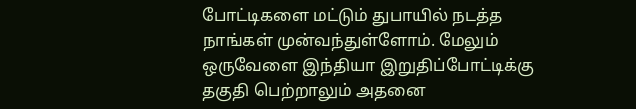போட்டிகளை மட்டும் துபாயில் நடத்த நாங்கள் முன்வந்துள்ளோம். மேலும் ஒருவேளை இந்தியா இறுதிப்போட்டிக்கு தகுதி பெற்றாலும் அதனை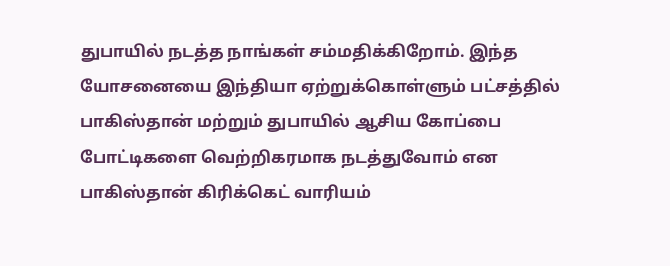துபாயில் நடத்த நாங்கள் சம்மதிக்கிறோம். இந்த யோசனையை இந்தியா ஏற்றுக்கொள்ளும் பட்சத்தில் பாகிஸ்தான் மற்றும் துபாயில் ஆசிய கோப்பை போட்டிகளை வெற்றிகரமாக நடத்துவோம் என பாகிஸ்தான் கிரிக்கெட் வாரியம்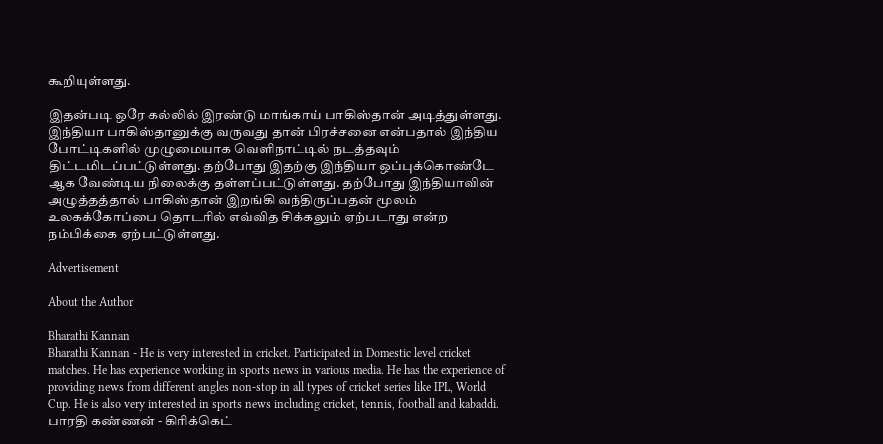கூறியுள்ளது.

இதன்படி ஒரே கல்லில் இரண்டு மாங்காய் பாகிஸ்தான் அடித்துள்ளது. இந்தியா பாகிஸ்தானுக்கு வருவது தான் பிரச்சனை என்பதால் இந்திய போட்டிகளில் முழுமையாக வெளிநாட்டில் நடத்தவும் திட்டமிடப்பட்டுள்ளது. தற்போது இதற்கு இந்தியா ஒப்புக்கொண்டே ஆக வேண்டிய நிலைக்கு தள்ளப்பட்டுள்ளது. தற்போது இந்தியாவின் அழுத்தத்தால் பாகிஸ்தான் இறங்கி வந்திருப்பதன் மூலம் உலகக்கோப்பை தொடரில் எவ்வித சிக்கலும் ஏற்படாது என்ற நம்பிக்கை ஏற்பட்டுள்ளது.

Advertisement

About the Author

Bharathi Kannan
Bharathi Kannan - He is very interested in cricket. Participated in Domestic level cricket matches. He has experience working in sports news in various media. He has the experience of providing news from different angles non-stop in all types of cricket series like IPL, World Cup. He is also very interested in sports news including cricket, tennis, football and kabaddi. பாரதி கண்ணன் - கிரிக்கெட்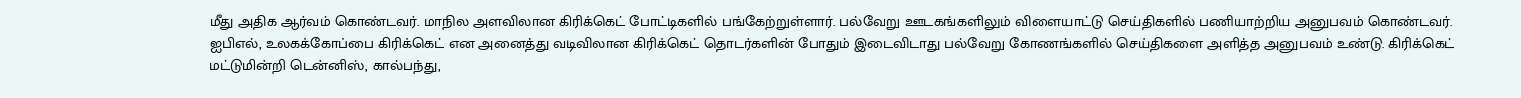மீது அதிக ஆர்வம் கொண்டவர். மாநில அளவிலான கிரிக்கெட் போட்டிகளில் பங்கேற்றுள்ளார். பல்வேறு ஊடகங்களிலும் விளையாட்டு செய்திகளில் பணியாற்றிய அனுபவம் கொண்டவர். ஐபிஎல், உலகக்கோப்பை கிரிக்கெட் என அனைத்து வடிவிலான கிரிக்கெட் தொடர்களின் போதும் இடைவிடாது பல்வேறு கோணங்களில் செய்திகளை அளித்த அனுபவம் உண்டு. கிரிக்கெட் மட்டுமின்றி டென்னிஸ், கால்பந்து,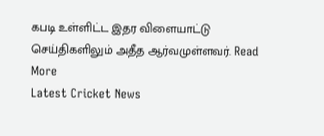கபடி உள்ளிட்ட இதர விளையாட்டு செய்திகளிலும் அதீத ஆர்வமுள்ளவர். Read More
Latest Cricket News